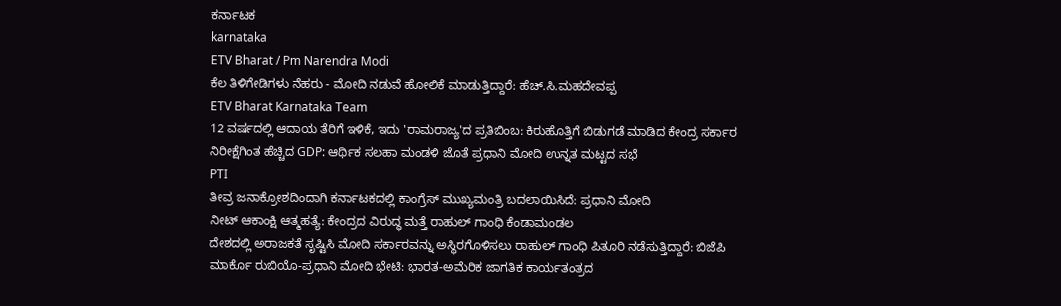ಕರ್ನಾಟಕ
karnataka
ETV Bharat / Pm Narendra Modi
ಕೆಲ ತಿಳಿಗೇಡಿಗಳು ನೆಹರು - ಮೋದಿ ನಡುವೆ ಹೋಲಿಕೆ ಮಾಡುತ್ತಿದ್ದಾರೆ: ಹೆಚ್.ಸಿ.ಮಹದೇವಪ್ಪ
ETV Bharat Karnataka Team
12 ವರ್ಷದಲ್ಲಿ ಆದಾಯ ತೆರಿಗೆ ಇಳಿಕೆ, ಇದು 'ರಾಮರಾಜ್ಯ'ದ ಪ್ರತಿಬಿಂಬ: ಕಿರುಹೊತ್ತಿಗೆ ಬಿಡುಗಡೆ ಮಾಡಿದ ಕೇಂದ್ರ ಸರ್ಕಾರ
ನಿರೀಕ್ಷೆಗಿಂತ ಹೆಚ್ಚಿದ GDP: ಆರ್ಥಿಕ ಸಲಹಾ ಮಂಡಳಿ ಜೊತೆ ಪ್ರಧಾನಿ ಮೋದಿ ಉನ್ನತ ಮಟ್ಟದ ಸಭೆ
PTI
ತೀವ್ರ ಜನಾಕ್ರೋಶದಿಂದಾಗಿ ಕರ್ನಾಟಕದಲ್ಲಿ ಕಾಂಗ್ರೆಸ್ ಮುಖ್ಯಮಂತ್ರಿ ಬದಲಾಯಿಸಿದೆ: ಪ್ರಧಾನಿ ಮೋದಿ
ನೀಟ್ ಆಕಾಂಕ್ಷಿ ಆತ್ಮಹತ್ಯೆ: ಕೇಂದ್ರದ ವಿರುದ್ಧ ಮತ್ತೆ ರಾಹುಲ್ ಗಾಂಧಿ ಕೆಂಡಾಮಂಡಲ
ದೇಶದಲ್ಲಿ ಅರಾಜಕತೆ ಸೃಷ್ಟಿಸಿ ಮೋದಿ ಸರ್ಕಾರವನ್ನು ಅಸ್ಥಿರಗೊಳಿಸಲು ರಾಹುಲ್ ಗಾಂಧಿ ಪಿತೂರಿ ನಡೆಸುತ್ತಿದ್ದಾರೆ: ಬಿಜೆಪಿ
ಮಾರ್ಕೊ ರುಬಿಯೊ-ಪ್ರಧಾನಿ ಮೋದಿ ಭೇಟಿ: ಭಾರತ-ಅಮೆರಿಕ ಜಾಗತಿಕ ಕಾರ್ಯತಂತ್ರದ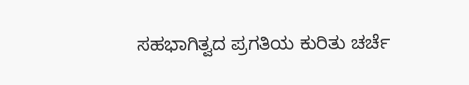ಸಹಭಾಗಿತ್ವದ ಪ್ರಗತಿಯ ಕುರಿತು ಚರ್ಚೆ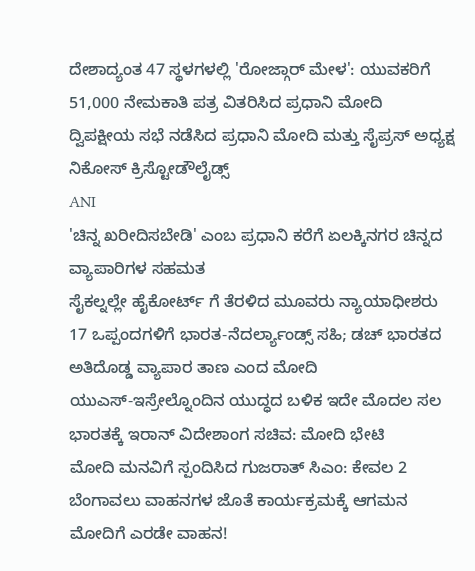ದೇಶಾದ್ಯಂತ 47 ಸ್ಥಳಗಳಲ್ಲಿ 'ರೋಜ್ಗಾರ್ ಮೇಳ': ಯುವಕರಿಗೆ 51,000 ನೇಮಕಾತಿ ಪತ್ರ ವಿತರಿಸಿದ ಪ್ರಧಾನಿ ಮೋದಿ
ದ್ವಿಪಕ್ಷೀಯ ಸಭೆ ನಡೆಸಿದ ಪ್ರಧಾನಿ ಮೋದಿ ಮತ್ತು ಸೈಪ್ರಸ್ ಅಧ್ಯಕ್ಷ ನಿಕೋಸ್ ಕ್ರಿಸ್ಟೋಡೌಲೈಡ್ಸ್
ANI
'ಚಿನ್ನ ಖರೀದಿಸಬೇಡಿ' ಎಂಬ ಪ್ರಧಾನಿ ಕರೆಗೆ ಏಲಕ್ಕಿನಗರ ಚಿನ್ನದ ವ್ಯಾಪಾರಿಗಳ ಸಹಮತ
ಸೈಕಲ್ನಲ್ಲೇ ಹೈಕೋರ್ಟ್ ಗೆ ತೆರಳಿದ ಮೂವರು ನ್ಯಾಯಾಧೀಶರು
17 ಒಪ್ಪಂದಗಳಿಗೆ ಭಾರತ-ನೆದರ್ಲ್ಯಾಂಡ್ಸ್ ಸಹಿ; ಡಚ್ ಭಾರತದ ಅತಿದೊಡ್ಡ ವ್ಯಾಪಾರ ತಾಣ ಎಂದ ಮೋದಿ
ಯುಎಸ್-ಇಸ್ರೇಲ್ನೊಂದಿನ ಯುದ್ಧದ ಬಳಿಕ ಇದೇ ಮೊದಲ ಸಲ ಭಾರತಕ್ಕೆ ಇರಾನ್ ವಿದೇಶಾಂಗ ಸಚಿವ: ಮೋದಿ ಭೇಟಿ
ಮೋದಿ ಮನವಿಗೆ ಸ್ಪಂದಿಸಿದ ಗುಜರಾತ್ ಸಿಎಂ: ಕೇವಲ 2 ಬೆಂಗಾವಲು ವಾಹನಗಳ ಜೊತೆ ಕಾರ್ಯಕ್ರಮಕ್ಕೆ ಆಗಮನ
ಮೋದಿಗೆ ಎರಡೇ ವಾಹನ!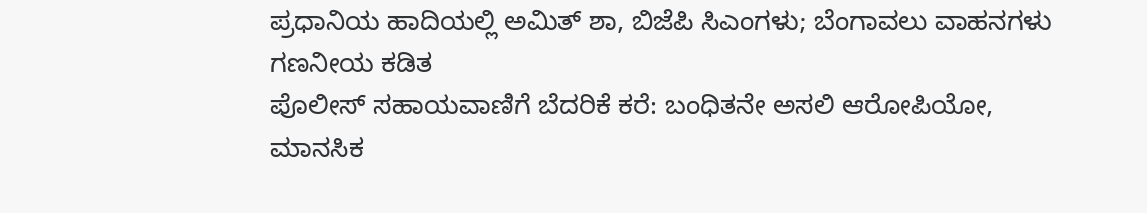ಪ್ರಧಾನಿಯ ಹಾದಿಯಲ್ಲಿ ಅಮಿತ್ ಶಾ, ಬಿಜೆಪಿ ಸಿಎಂಗಳು; ಬೆಂಗಾವಲು ವಾಹನಗಳು ಗಣನೀಯ ಕಡಿತ
ಪೊಲೀಸ್ ಸಹಾಯವಾಣಿಗೆ ಬೆದರಿಕೆ ಕರೆ: ಬಂಧಿತನೇ ಅಸಲಿ ಆರೋಪಿಯೋ, ಮಾನಸಿಕ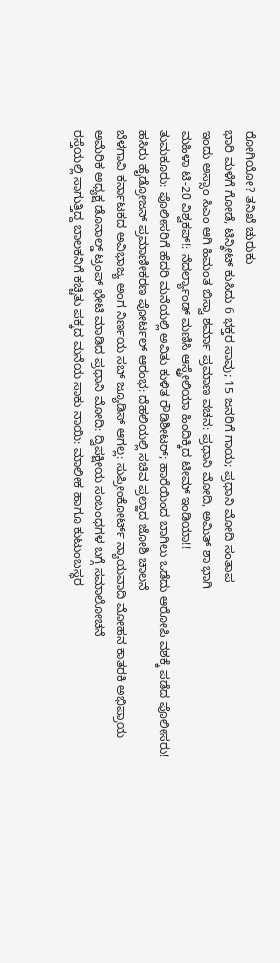ರೋಗಿಯೋ? ತನಿಖೆ ಚುರುಕು
ಭಾರಿ ಮಳೆಗೆ ಗೋಡೆ, ಟಿನ್ಶೀಟ್ ಕುಸಿದು 6 ಭಕ್ತರ ಸಾವು; 15 ಜನರಿಗೆ ಗಾಯ; ಪ್ರಧಾನಿ ಮೋದಿ ಸಂತಾಪ
ಇಂದು ಅಸ್ಸಾಂ ಸಿಎಂ ಆಗಿ ಹಿಮಂತ ಬಿಸ್ವಾ ಶರ್ಮಾ ಪ್ರಮಾಣ ವಚನ: ಪ್ರಧಾನಿ ಮೋದಿ, ಅಮಿತ್ ಶಾ ಭಾಗಿ
ಮಹಿಳಾ ಟಿ-20 ವಿಶ್ವಕಪ್!: ನೆದರ್ಲ್ಯಾಂಡ್ ಮಣಿಸಿ ಆಸ್ಟ್ರೇಲಿಯಾ ಹಿಂದಿಕ್ಕಿದ ಟೀಮ್ ಇಂಡಿಯಾ!!
ತುಮಕೂರು: ಪೊಲೀಸರಿಗೆ ಹೆದರಿ ಮನೆಯಲ್ಲಿ ಅವಿತು ಕುಳಿತ ರೌಡಿಶೀಟರ್; ಹಾರೆಯಿಂದ ಬಾಗಿಲು ಒಡೆದು ಆರೋಪಿ ವಶಕ್ಕೆ ಪಡೆದ ಪೊಲೀಸರು!
ಹಸಿರು ಹೈಡ್ರೋಜನ್ ಪ್ರಮಾಣೀಕರಣ ಪೋರ್ಟಲ್ ಆರಂಭ: ದೆಹಲಿಯಲ್ಲಿ ಸಚಿವ ಪ್ರಲ್ಹಾದ ಜೋಶಿ ಚಾಲನೆ
ಬೆಳಗಾವಿ ಕರ್ನಾಟಕದ ಅವಿಭಾಜ್ಯ ಅಂಗ ನಿರ್ಣಯ ಸಬ್ ಜ್ಯೂಡಿಸ್ ಆಗಲ್ಲ: ಸುಪ್ರೀಂಕೋರ್ಟ್ ನ್ಯಾಯವಾದಿ ಮೋಹನ ಕಾತರಕಿ ಅಭಿಪ್ರಾಯ
ಅಮೆರಿಕ ಅಧ್ಯಕ್ಷ ಡೊನಾಲ್ಡ್ ಟ್ರಂಪ್ ಭೇಟಿ ಮಾಡಿದ ಪ್ರಧಾನಿ ಮೋದಿ: ದ್ವಿಪಕ್ಷೀಯ ಸಂಬಂಧಗಳ ಬಗ್ಗೆ ಸಮಾಲೋಚನೆ
ರಸ್ತೆಯಲ್ಲಿ ಸಾಗುತ್ತಿದ್ದ ಬಾಲಕನಿಗೆ ಕಚ್ಚಿತು ಪಕ್ಕದ ಮನೆಯ ಸಾಕು ನಾಯಿ: ಮಾಲೀಕ ಹಾಗೂ ಕುಟುಂಬಸ್ಥರ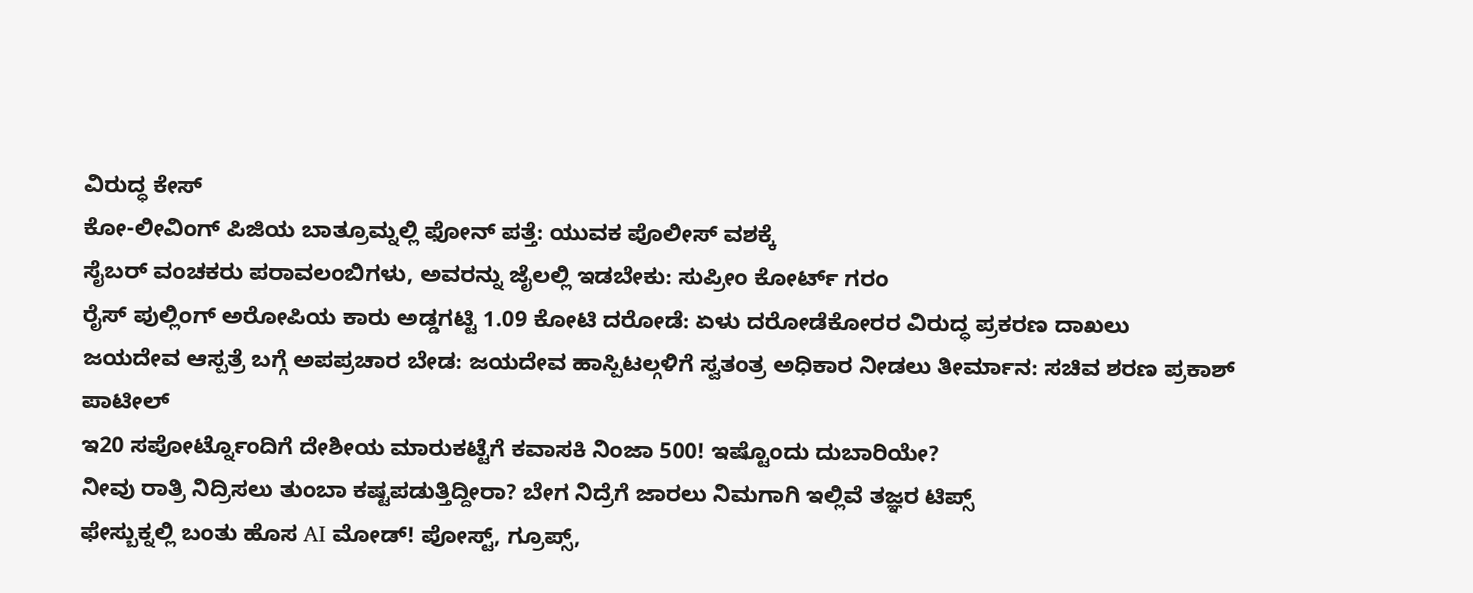ವಿರುದ್ಧ ಕೇಸ್
ಕೋ-ಲೀವಿಂಗ್ ಪಿಜಿಯ ಬಾತ್ರೂಮ್ನಲ್ಲಿ ಫೋನ್ ಪತ್ತೆ: ಯುವಕ ಪೊಲೀಸ್ ವಶಕ್ಕೆ
ಸೈಬರ್ ವಂಚಕರು ಪರಾವಲಂಬಿಗಳು, ಅವರನ್ನು ಜೈಲಲ್ಲಿ ಇಡಬೇಕು: ಸುಪ್ರೀಂ ಕೋರ್ಟ್ ಗರಂ
ರೈಸ್ ಪುಲ್ಲಿಂಗ್ ಅರೋಪಿಯ ಕಾರು ಅಡ್ಡಗಟ್ಟಿ 1.09 ಕೋಟಿ ದರೋಡೆ: ಏಳು ದರೋಡೆಕೋರರ ವಿರುದ್ಧ ಪ್ರಕರಣ ದಾಖಲು
ಜಯದೇವ ಆಸ್ಪತ್ರೆ ಬಗ್ಗೆ ಅಪಪ್ರಚಾರ ಬೇಡ: ಜಯದೇವ ಹಾಸ್ಪಿಟಲ್ಗಳಿಗೆ ಸ್ವತಂತ್ರ ಅಧಿಕಾರ ನೀಡಲು ತೀರ್ಮಾನ: ಸಚಿವ ಶರಣ ಪ್ರಕಾಶ್ ಪಾಟೀಲ್
ಇ20 ಸಪೋರ್ಟ್ನೊಂದಿಗೆ ದೇಶೀಯ ಮಾರುಕಟ್ಟೆಗೆ ಕವಾಸಕಿ ನಿಂಜಾ 500! ಇಷ್ಟೊಂದು ದುಬಾರಿಯೇ?
ನೀವು ರಾತ್ರಿ ನಿದ್ರಿಸಲು ತುಂಬಾ ಕಷ್ಟಪಡುತ್ತಿದ್ದೀರಾ? ಬೇಗ ನಿದ್ರೆಗೆ ಜಾರಲು ನಿಮಗಾಗಿ ಇಲ್ಲಿವೆ ತಜ್ಞರ ಟಿಪ್ಸ್
ಫೇಸ್ಬುಕ್ನಲ್ಲಿ ಬಂತು ಹೊಸ AI ಮೋಡ್! ಪೋಸ್ಟ್, ಗ್ರೂಪ್ಸ್,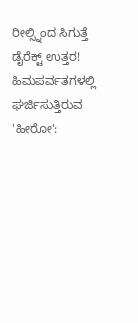ರೀಲ್ಸ್ನಿಂದ ಸಿಗುತ್ತೆ ಡೈರೆಕ್ಟ್ ಉತ್ತರ!
ಹಿಮಪರ್ವತಗಳಲ್ಲಿ ಘರ್ಜಿಸುತ್ತಿರುವ 'ಹೀರೋ':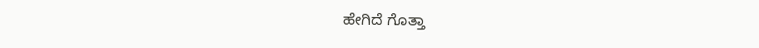ಹೇಗಿದೆ ಗೊತ್ತಾ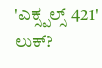'ಎಕ್ಸ್ಪಲ್ಸ್ 421' ಲುಕ್?